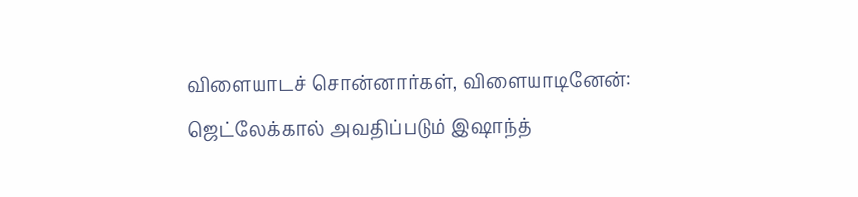விளையாடச் சொன்னார்கள், விளையாடினேன்: ஜெட்லேக்கால் அவதிப்படும் இஷாந்த்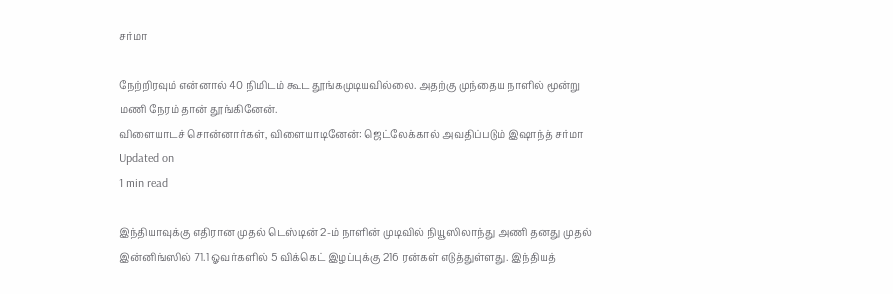சர்மா

நேற்றிரவும் என்னால் 40 நிமிடம் கூட தூங்கமுடியவில்லை. அதற்கு முந்தைய நாளில் மூன்று மணி நேரம் தான் தூங்கினேன்.
விளையாடச் சொன்னார்கள், விளையாடினேன்: ஜெட்லேக்கால் அவதிப்படும் இஷாந்த் சர்மா
Updated on
1 min read

இந்தியாவுக்கு எதிரான முதல் டெஸ்டின் 2-ம் நாளின் முடிவில் நியூஸிலாந்து அணி தனது முதல் இன்னிங்ஸில் 71.1 ஓவர்களில் 5 விக்கெட் இழப்புக்கு 216 ரன்கள் எடுத்துள்ளது. இந்தியத்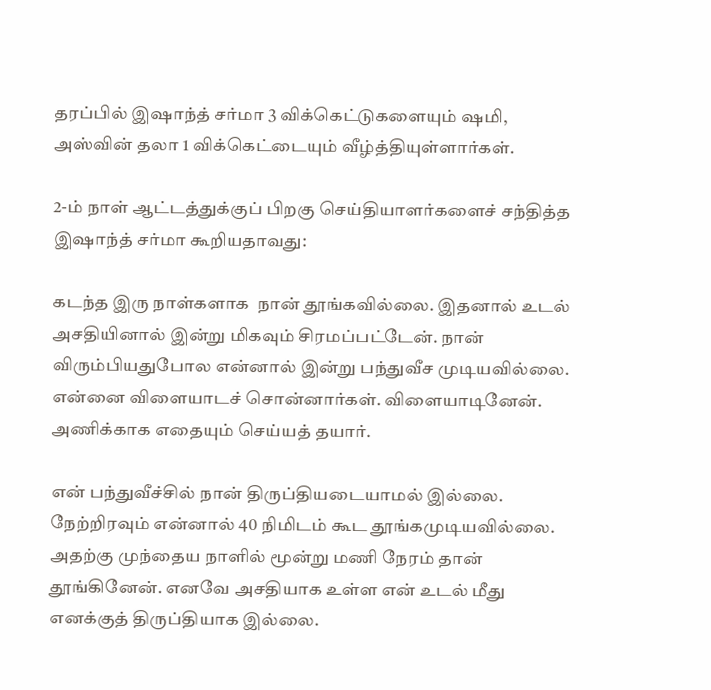தரப்பில் இஷாந்த் சர்மா 3 விக்கெட்டுகளையும் ஷமி, அஸ்வின் தலா 1 விக்கெட்டையும் வீழ்த்தியுள்ளார்கள்.

2-ம் நாள் ஆட்டத்துக்குப் பிறகு செய்தியாளர்களைச் சந்தித்த இஷாந்த் சர்மா கூறியதாவது:

கடந்த இரு நாள்களாக  நான் தூங்கவில்லை. இதனால் உடல் அசதியினால் இன்று மிகவும் சிரமப்பட்டேன். நான் விரும்பியதுபோல என்னால் இன்று பந்துவீச முடியவில்லை. என்னை விளையாடச் சொன்னார்கள். விளையாடினேன். அணிக்காக எதையும் செய்யத் தயார்.

என் பந்துவீச்சில் நான் திருப்தியடையாமல் இல்லை. நேற்றிரவும் என்னால் 40 நிமிடம் கூட தூங்கமுடியவில்லை. அதற்கு முந்தைய நாளில் மூன்று மணி நேரம் தான் தூங்கினேன். எனவே அசதியாக உள்ள என் உடல் மீது எனக்குத் திருப்தியாக இல்லை.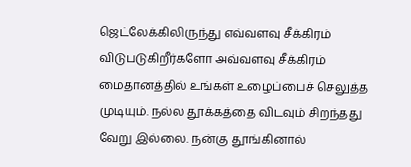ஜெட்லேக்கிலிருந்து எவ்வளவு சீக்கிரம் விடுபடுகிறீர்களோ அவ்வளவு சீக்கிரம் மைதானத்தில் உங்கள் உழைப்பைச் செலுத்த முடியும். நல்ல தூக்கத்தை விடவும் சிறந்தது வேறு இல்லை. நன்கு தூங்கினால்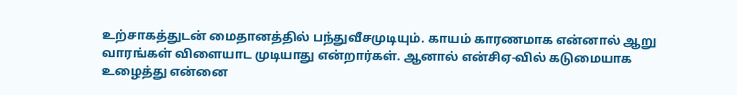உற்சாகத்துடன் மைதானத்தில் பந்துவீசமுடியும். காயம் காரணமாக என்னால் ஆறு வாரங்கள் விளையாட முடியாது என்றார்கள். ஆனால் என்சிஏ-வில் கடுமையாக உழைத்து என்னை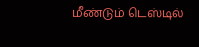மீண்டும் டெஸ்டில்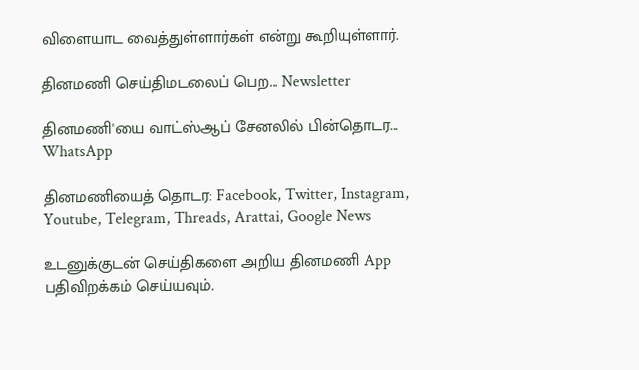விளையாட வைத்துள்ளார்கள் என்று கூறியுள்ளார்.

தினமணி செய்திமடலைப் பெற... Newsletter

தினமணி'யை வாட்ஸ்ஆப் சேனலில் பின்தொடர... WhatsApp

தினமணியைத் தொடர: Facebook, Twitter, Instagram, Youtube, Telegram, Threads, Arattai, Google News

உடனுக்குடன் செய்திகளை அறிய தினமணி App பதிவிறக்கம் செய்யவும்.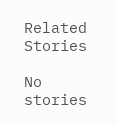Related Stories

No stories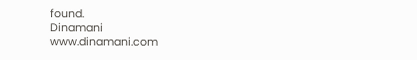found.
Dinamani
www.dinamani.com